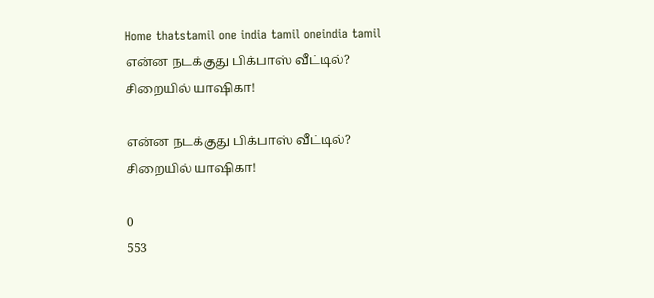Home thatstamil one india tamil oneindia tamil என்ன நடக்குது பிக்பாஸ் வீட்டில்? சிறையில் யாஷிகா!

என்ன நடக்குது பிக்பாஸ் வீட்டில்? சிறையில் யாஷிகா!

0
553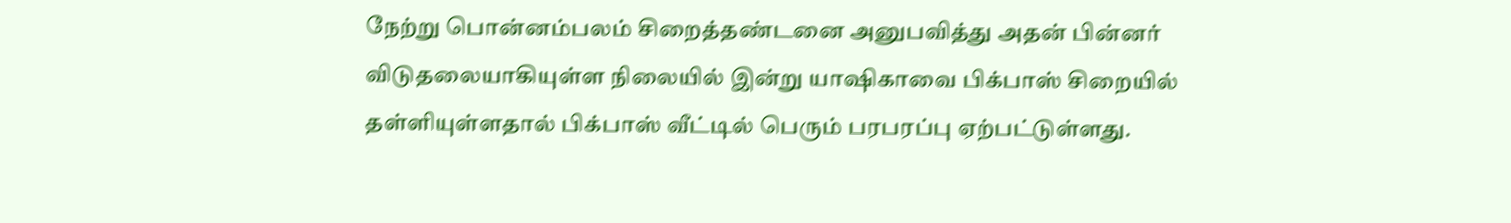நேற்று பொன்னம்பலம் சிறைத்தண்டனை அனுபவித்து அதன் பின்னர் விடுதலையாகியுள்ள நிலையில் இன்று யாஷிகாவை பிக்பாஸ் சிறையில் தள்ளியுள்ளதால் பிக்பாஸ் வீட்டில் பெரும் பரபரப்பு ஏற்பட்டுள்ளது.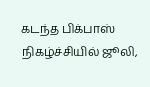கடந்த பிக்பாஸ் நிகழ்ச்சியில் ஜூலி,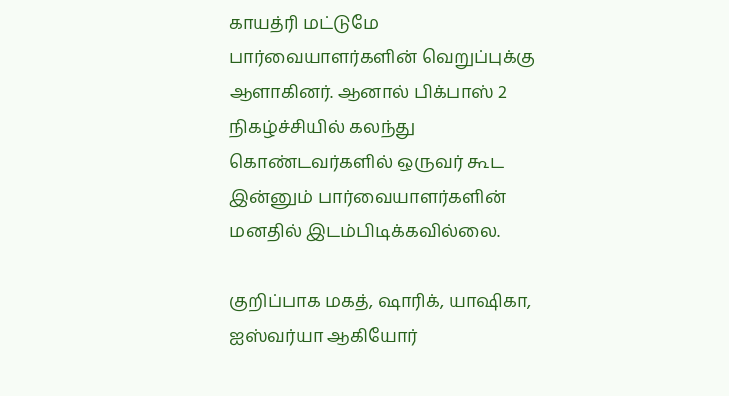காயத்ரி மட்டுமே பார்வையாளர்களின் வெறுப்புக்கு ஆளாகினர். ஆனால் பிக்பாஸ் 2 நிகழ்ச்சியில் கலந்து கொண்டவர்களில் ஒருவர் கூட இன்னும் பார்வையாளர்களின் மனதில் இடம்பிடிக்கவில்லை.

குறிப்பாக மகத், ஷாரிக், யாஷிகா, ஐஸ்வர்யா ஆகியோர்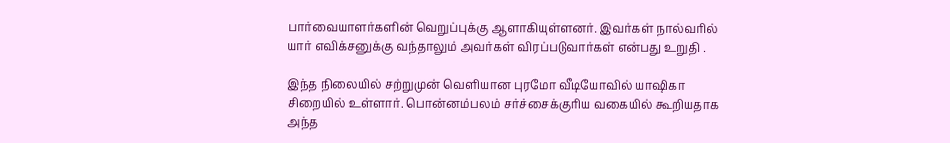பார்வையாளர்களின் வெறுப்புக்கு ஆளாகியுள்ளனர். இவர்கள் நால்வரில் யார் எவிக்சனுக்கு வந்தாலும் அவர்கள் விரப்படுவார்கள் என்பது உறுதி .

இந்த நிலையில் சற்றுமுன் வெளியான புரமோ வீடியோவில் யாஷிகா சிறையில் உள்ளார். பொன்னம்பலம் சர்ச்சைக்குரிய வகையில் கூறியதாக அந்த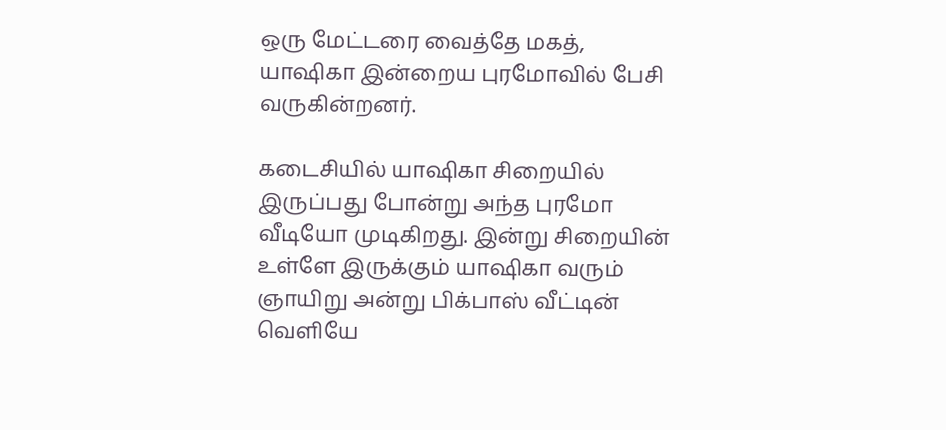ஒரு மேட்டரை வைத்தே மகத், யாஷிகா இன்றைய புரமோவில் பேசி வருகின்றனர்.

கடைசியில் யாஷிகா சிறையில் இருப்பது போன்று அந்த புரமோ வீடியோ முடிகிறது. இன்று சிறையின் உள்ளே இருக்கும் யாஷிகா வரும் ஞாயிறு அன்று பிக்பாஸ் வீட்டின் வெளியே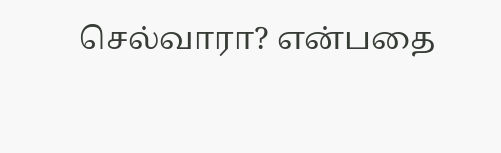செல்வாரா? என்பதை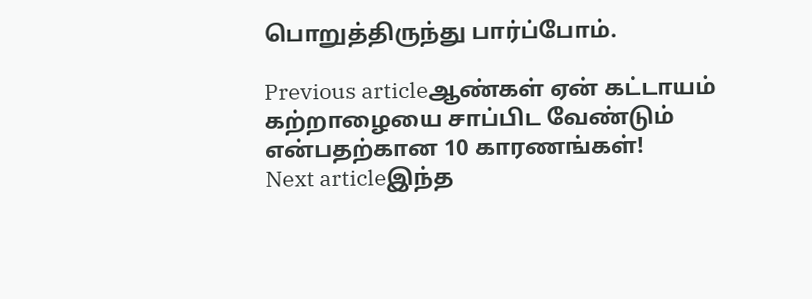பொறுத்திருந்து பார்ப்போம்.

Previous articleஆண்கள் ஏன் கட்டாயம் கற்றாழையை சாப்பிட வேண்டும் என்பதற்கான 10 காரணங்கள்!
Next articleஇந்த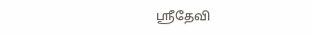ஸ்ரீதேவி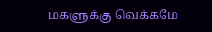மகளுக்கு வெக்கமே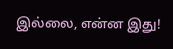இல்லை, என்ன இது!